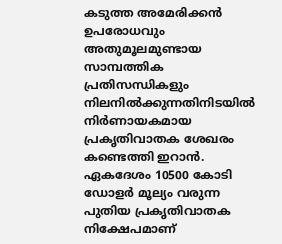കടുത്ത അമേരിക്കൻ ഉപരോധവും അതുമൂലമുണ്ടായ സാമ്പത്തിക പ്രതിസന്ധികളും നിലനിൽക്കുന്നതിനിടയിൽ നിർണായകമായ പ്രകൃതിവാതക ശേഖരം കണ്ടെത്തി ഇറാൻ. ഏകദേശം 10500 കോടി ഡോളർ മൂല്യം വരുന്ന പുതിയ പ്രകൃതിവാതക നിക്ഷേപമാണ്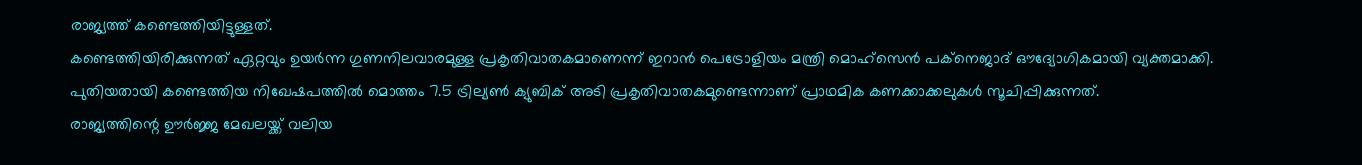രാജ്യത്ത് കണ്ടെത്തിയിട്ടുള്ളത്.
കണ്ടെത്തിയിരിക്കുന്നത് ഏറ്റവും ഉയർന്ന ഗുണനിലവാരമുള്ള പ്രകൃതിവാതകമാണെന്ന് ഇറാൻ പെട്രോളിയം മന്ത്രി മൊഹ്സെൻ പക്നെജാദ് ഔദ്യോഗികമായി വ്യക്തമാക്കി. പുതിയതായി കണ്ടെത്തിയ നിഖേഷപത്തിൽ മൊത്തം 7.5 ട്രില്യൺ ക്യുബിക് അടി പ്രകൃതിവാതകമുണ്ടെന്നാണ് പ്രാഥമിക കണക്കാക്കലുകൾ സൂചിപ്പിക്കുന്നത്.
രാജ്യത്തിന്റെ ഊർജ്ജ മേഖലയ്ക്ക് വലിയ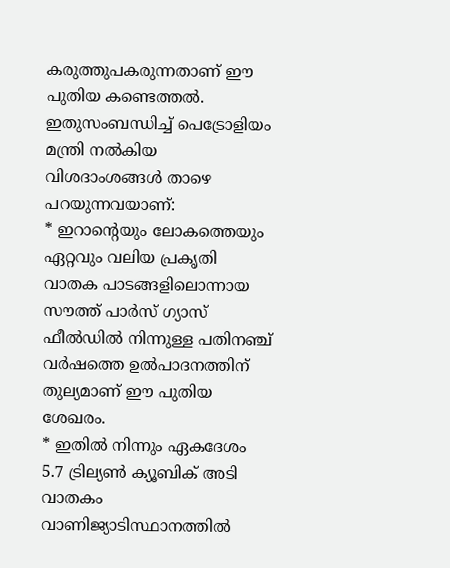കരുത്തുപകരുന്നതാണ് ഈ പുതിയ കണ്ടെത്തൽ. ഇതുസംബന്ധിച്ച് പെട്രോളിയം മന്ത്രി നൽകിയ വിശദാംശങ്ങൾ താഴെ പറയുന്നവയാണ്:
* ഇറാന്റെയും ലോകത്തെയും ഏറ്റവും വലിയ പ്രകൃതി വാതക പാടങ്ങളിലൊന്നായ സൗത്ത് പാർസ് ഗ്യാസ് ഫീൽഡിൽ നിന്നുള്ള പതിനഞ്ച് വർഷത്തെ ഉൽപാദനത്തിന് തുല്യമാണ് ഈ പുതിയ ശേഖരം.
* ഇതിൽ നിന്നും ഏകദേശം 5.7 ട്രില്യൺ ക്യൂബിക് അടി വാതകം വാണിജ്യാടിസ്ഥാനത്തിൽ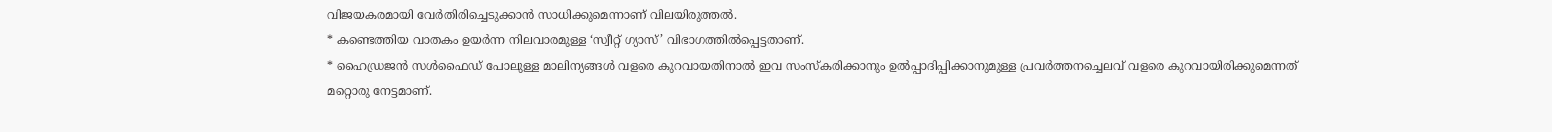വിജയകരമായി വേർതിരിച്ചെടുക്കാൻ സാധിക്കുമെന്നാണ് വിലയിരുത്തൽ.
* കണ്ടെത്തിയ വാതകം ഉയർന്ന നിലവാരമുള്ള ‘സ്വീറ്റ് ഗ്യാസ്’ വിഭാഗത്തിൽപ്പെട്ടതാണ്.
* ഹൈഡ്രജൻ സൾഫൈഡ് പോലുള്ള മാലിന്യങ്ങൾ വളരെ കുറവായതിനാൽ ഇവ സംസ്കരിക്കാനും ഉൽപ്പാദിപ്പിക്കാനുമുള്ള പ്രവർത്തനച്ചെലവ് വളരെ കുറവായിരിക്കുമെന്നത് മറ്റൊരു നേട്ടമാണ്.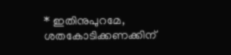* ഇതിനുപുറമേ, ശതകോടിക്കണക്കിന്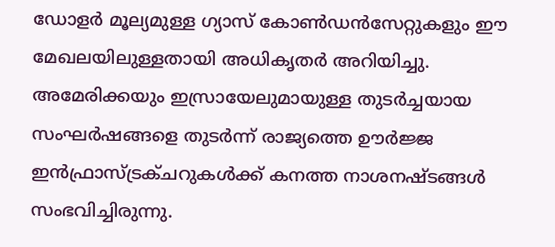ഡോളർ മൂല്യമുള്ള ഗ്യാസ് കോൺഡൻസേറ്റുകളും ഈ മേഖലയിലുള്ളതായി അധികൃതർ അറിയിച്ചു.
അമേരിക്കയും ഇസ്രായേലുമായുള്ള തുടർച്ചയായ സംഘർഷങ്ങളെ തുടർന്ന് രാജ്യത്തെ ഊർജ്ജ ഇൻഫ്രാസ്ട്രക്ചറുകൾക്ക് കനത്ത നാശനഷ്ടങ്ങൾ സംഭവിച്ചിരുന്നു.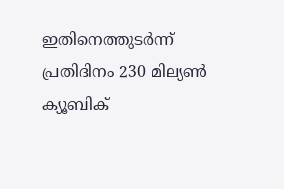ഇതിനെത്തുടർന്ന് പ്രതിദിനം 230 മില്യൺ ക്യൂബിക്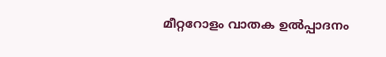മീറ്ററോളം വാതക ഉൽപ്പാദനം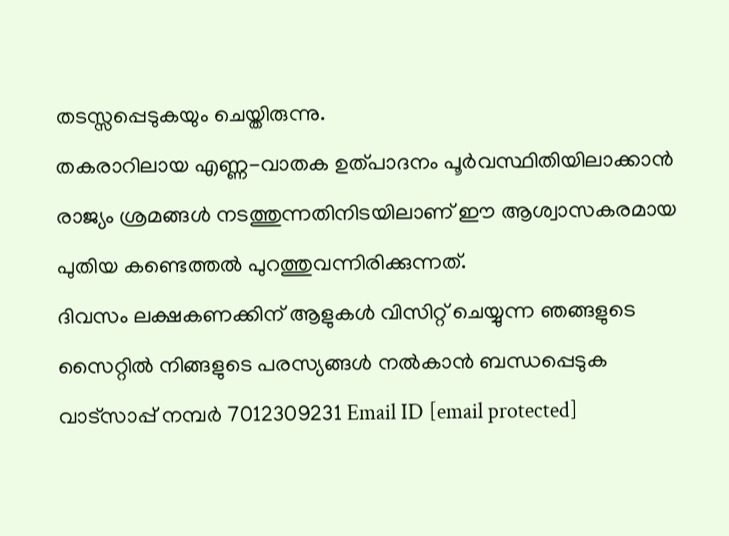തടസ്സപ്പെടുകയും ചെയ്തിരുന്നു.
തകരാറിലായ എണ്ണ-വാതക ഉത്പാദനം പൂർവസ്ഥിതിയിലാക്കാൻ രാജ്യം ശ്രമങ്ങൾ നടത്തുന്നതിനിടയിലാണ് ഈ ആശ്വാസകരമായ പുതിയ കണ്ടെത്തൽ പുറത്തുവന്നിരിക്കുന്നത്.
ദിവസം ലക്ഷകണക്കിന് ആളുകൾ വിസിറ്റ് ചെയ്യുന്ന ഞങ്ങളുടെ സൈറ്റിൽ നിങ്ങളുടെ പരസ്യങ്ങൾ നൽകാൻ ബന്ധപ്പെടുക വാട്സാപ്പ് നമ്പർ 7012309231 Email ID [email protected]